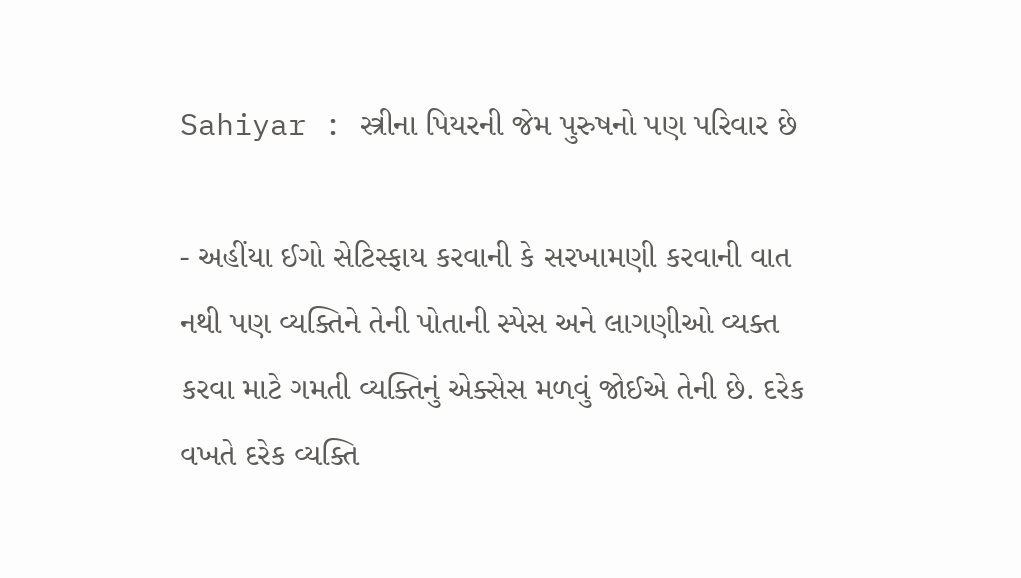Sahiyar : સ્ત્રીના પિયરની જેમ પુરુષનો પણ પરિવાર છે

- અહીંયા ઈગો સેટિસ્ફાય કરવાની કે સરખામણી કરવાની વાત નથી પણ વ્યક્તિને તેની પોતાની સ્પેસ અને લાગણીઓ વ્યક્ત કરવા માટે ગમતી વ્યક્તિનું એક્સેસ મળવું જોઈએ તેની છે. દરેક વખતે દરેક વ્યક્તિ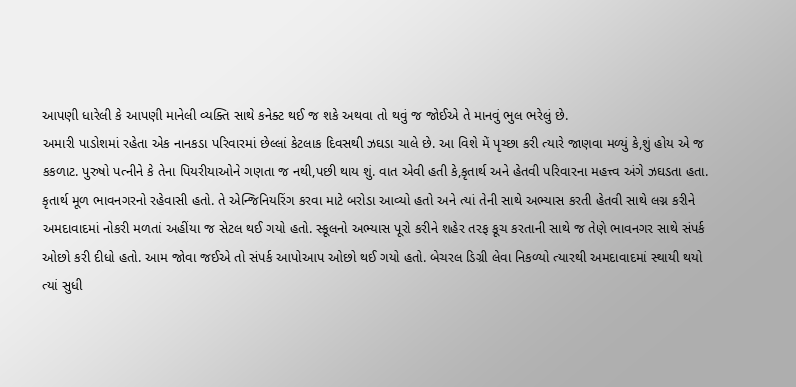આપણી ધારેલી કે આપણી માનેલી વ્યક્તિ સાથે કનેક્ટ થઈ જ શકે અથવા તો થવું જ જોઈએ તે માનવું ભુલ ભરેલું છે.
અમારી પાડોશમાં રહેતા એક નાનકડા પરિવારમાં છેલ્લાં કેટલાક દિવસથી ઝઘડા ચાલે છે. આ વિશે મેં પૃચ્છા કરી ત્યારે જાણવા મળ્યું કે,શું હોય એ જ કકળાટ. પુરુષો પત્નીને કે તેના પિયરીયાઓને ગણતા જ નથી,પછી થાય શું. વાત એવી હતી કે,કૃતાર્થ અને હેતવી પરિવારના મહત્ત્વ અંગે ઝઘડતા હતા. કૃતાર્થ મૂળ ભાવનગરનો રહેવાસી હતો. તે એન્જિનિયરિંગ કરવા માટે બરોડા આવ્યો હતો અને ત્યાં તેની સાથે અભ્યાસ કરતી હેતવી સાથે લગ્ન કરીને અમદાવાદમાં નોકરી મળતાં અહીંયા જ સેટલ થઈ ગયો હતો. સ્કૂલનો અભ્યાસ પૂરો કરીને શહેર તરફ કૂચ કરતાની સાથે જ તેણે ભાવનગર સાથે સંપર્ક ઓછો કરી દીધો હતો. આમ જોવા જઈએ તો સંપર્ક આપોઆપ ઓછો થઈ ગયો હતો. બેચરલ ડિગ્રી લેવા નિકળ્યો ત્યારથી અમદાવાદમાં સ્થાયી થયો ત્યાં સુધી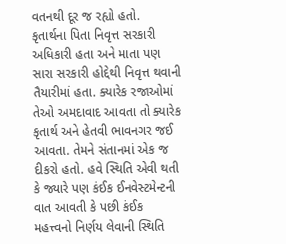વતનથી દૂર જ રહ્યો હતો.
કૃતાર્થના પિતા નિવૃત્ત સરકારી અધિકારી હતા અને માતા પણ સારા સરકારી હોદ્દેથી નિવૃત્ત થવાની તૈયારીમાં હતા. ક્યારેક રજાઓમાં તેઓ અમદાવાદ આવતા તો ક્યારેક કૃતાર્થ અને હેતવી ભાવનગર જઈ આવતા. તેમને સંતાનમાં એક જ દીકરો હતો. હવે સ્થિતિ એવી થતી કે જ્યારે પણ કંઈક ઈનવેસ્ટમેન્ટની વાત આવતી કે પછી કંઈક મહત્ત્વનો નિર્ણય લેવાની સ્થિતિ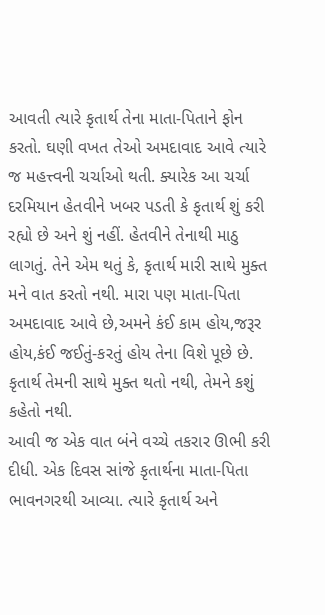આવતી ત્યારે કૃતાર્થ તેના માતા-પિતાને ફોન કરતો. ઘણી વખત તેઓ અમદાવાદ આવે ત્યારે જ મહત્ત્વની ચર્ચાઓ થતી. ક્યારેક આ ચર્ચા દરમિયાન હેતવીને ખબર પડતી કે કૃતાર્થ શું કરી રહ્યો છે અને શું નહીં. હેતવીને તેનાથી માઠુ લાગતું. તેને એમ થતું કે, કૃતાર્થ મારી સાથે મુક્ત મને વાત કરતો નથી. મારા પણ માતા-પિતા અમદાવાદ આવે છે,અમને કંઈ કામ હોય,જરૂર હોય,કંઈ જઈતું-કરતું હોય તેના વિશે પૂછે છે. કૃતાર્થ તેમની સાથે મુક્ત થતો નથી, તેમને કશું કહેતો નથી.
આવી જ એક વાત બંને વચ્ચે તકરાર ઊભી કરી દીધી. એક દિવસ સાંજે કૃતાર્થના માતા-પિતા ભાવનગરથી આવ્યા. ત્યારે કૃતાર્થ અને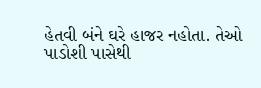હેતવી બંને ઘરે હાજર નહોતા. તેઓ પાડોશી પાસેથી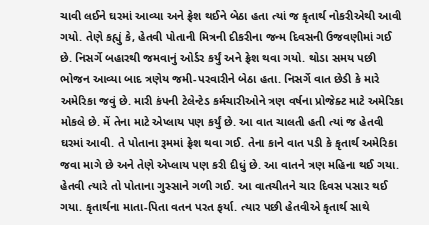ચાવી લઈને ઘરમાં આવ્યા અને ફ્રેશ થઈને બેઠા હતા ત્યાં જ કૃતાર્થ નોકરીએથી આવી ગયો. તેણે કહ્યું કે, હેતવી પોતાની મિત્રની દીકરીના જન્મ દિવસની ઉજવણીમાં ગઈ છે. નિસર્ગે બહારથી જમવાનું ઓર્ડર કર્યું અને ફ્રેશ થવા ગયો. થોડા સમય પછી ભોજન આવ્યા બાદ ત્રણેય જમી-પરવારીને બેઠા હતા. નિસર્ગે વાત છેડી કે મારે અમેરિકા જવું છે. મારી કંપની ટેલેન્ટેડ કર્મચારીઓને ત્રણ વર્ષના પ્રોજેક્ટ માટે અમેરિકા મોકલે છે. મેં તેના માટે એપ્લાય પણ કર્યું છે. આ વાત ચાલતી હતી ત્યાં જ હેતવી ઘરમાં આવી. તે પોતાના રૂમમાં ફ્રેશ થવા ગઈ. તેના કાને વાત પડી કે કૃતાર્થ અમેરિકા જવા માગે છે અને તેણે એપ્લાય પણ કરી દીધું છે. આ વાતને ત્રણ મહિના થઈ ગયા. હેતવી ત્યારે તો પોતાના ગુસ્સાને ગળી ગઈ. આ વાતચીતને ચાર દિવસ પસાર થઈ ગયા. કૃતાર્થના માતા-પિતા વતન પરત ફર્યા. ત્યાર પછી હેતવીએ કૃતાર્થ સાથે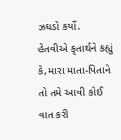ઝઘડો કર્યો.
હેતવીએ કૃતાર્થને કહ્યું કે,મારા માતા-પિતાને તો તમે આવી કોઈ વાત કરી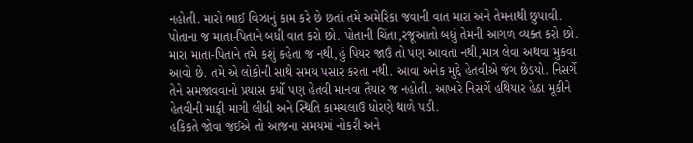નહોતી. મારો ભાઈ વિઝાનું કામ કરે છે છતાં તમે અમેરિકા જવાની વાત મારા અને તેમનાથી છુપાવી. પોતાના જ માતા-પિતાને બધી વાત કરો છો. પોતાની ચિંતા,રજૂઆતો બધું તેમની આગળ વ્યક્ત કરો છો. મારા માતા-પિતાને તમે કશું કહેતા જ નથી,હું પિયર જાઉં તો પણ આવતા નથી,માત્ર લેવા અથવા મુકવા આવો છે. તમે એ લોકોની સાથે સમય પસાર કરતા નથી. આવા અનેક મુદ્દે હેતવીએ જંગ છેડયો. નિસર્ગે તેને સમજાવવાનો પ્રયાસ કર્યો પણ હેતવી માનવા તૈયાર જ નહોતી. આખરે નિસર્ગે હથિયાર હેઠા મૂકીને હેતવીની માફી માગી લીધી અને સ્થિતિ કામચલાઉ ધોરણે થાળે પડી.
હકિકતે જોવા જઈએ તો આજના સમયમાં નોકરી અને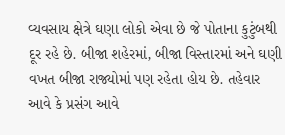વ્યવસાય ક્ષેત્રે ઘણા લોકો એવા છે જે પોતાના કુટુંબથી દૂર રહે છે. બીજા શહેરમાં, બીજા વિસ્તારમાં અને ઘણી વખત બીજા રાજ્યોમાં પણ રહેતા હોય છે. તહેવાર આવે કે પ્રસંગ આવે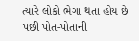ત્યારે લોકો ભેગા થતા હોય છે પછી પોત-પોતાની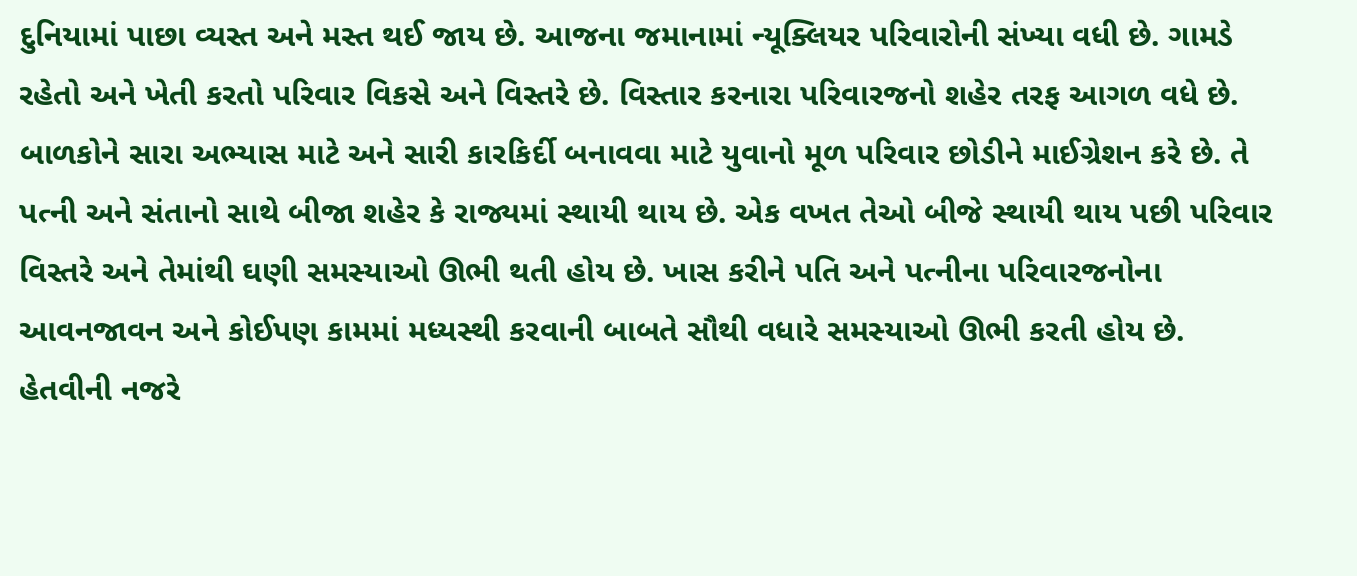દુનિયામાં પાછા વ્યસ્ત અને મસ્ત થઈ જાય છે. આજના જમાનામાં ન્યૂક્લિયર પરિવારોની સંખ્યા વધી છે. ગામડે રહેતો અને ખેતી કરતો પરિવાર વિકસે અને વિસ્તરે છે. વિસ્તાર કરનારા પરિવારજનો શહેર તરફ આગળ વધે છે. બાળકોને સારા અભ્યાસ માટે અને સારી કારકિર્દી બનાવવા માટે યુવાનો મૂળ પરિવાર છોડીને માઈગ્રેશન કરે છે. તે પત્ની અને સંતાનો સાથે બીજા શહેર કે રાજ્યમાં સ્થાયી થાય છે. એક વખત તેઓ બીજે સ્થાયી થાય પછી પરિવાર વિસ્તરે અને તેમાંથી ઘણી સમસ્યાઓ ઊભી થતી હોય છે. ખાસ કરીને પતિ અને પત્નીના પરિવારજનોના આવનજાવન અને કોઈપણ કામમાં મધ્યસ્થી કરવાની બાબતે સૌથી વધારે સમસ્યાઓ ઊભી કરતી હોય છે.
હેતવીની નજરે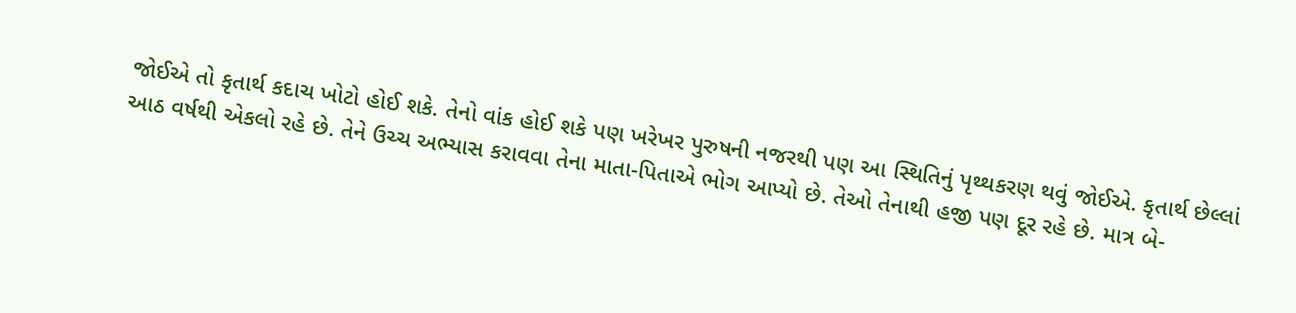જોઈએ તો કૃતાર્થ કદાચ ખોટો હોઈ શકે. તેનો વાંક હોઈ શકે પણ ખરેખર પુરુષની નજરથી પણ આ સ્થિતિનું પૃથ્થકરણ થવું જોઈએ. કૃતાર્થ છેલ્લાં આઠ વર્ષથી એકલો રહે છે. તેને ઉચ્ચ અભ્યાસ કરાવવા તેના માતા-પિતાએ ભોગ આપ્યો છે. તેઓ તેનાથી હજી પણ દૂર રહે છે. માત્ર બે-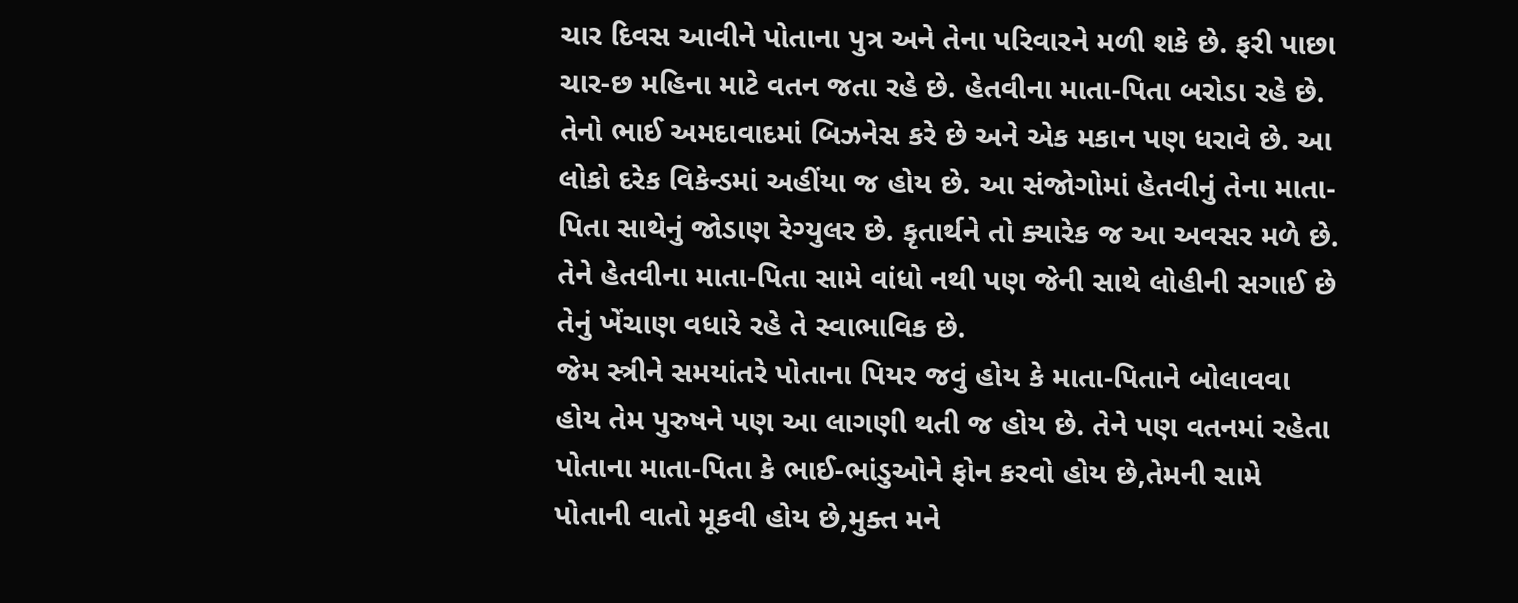ચાર દિવસ આવીને પોતાના પુત્ર અને તેના પરિવારને મળી શકે છે. ફરી પાછા ચાર-છ મહિના માટે વતન જતા રહે છે. હેતવીના માતા-પિતા બરોડા રહે છે. તેનો ભાઈ અમદાવાદમાં બિઝનેસ કરે છે અને એક મકાન પણ ધરાવે છે. આ લોકો દરેક વિકેન્ડમાં અહીંયા જ હોય છે. આ સંજોગોમાં હેતવીનું તેના માતા-પિતા સાથેનું જોડાણ રેગ્યુલર છે. કૃતાર્થને તો ક્યારેક જ આ અવસર મળે છે. તેને હેતવીના માતા-પિતા સામે વાંધો નથી પણ જેની સાથે લોહીની સગાઈ છે તેનું ખેંચાણ વધારે રહે તે સ્વાભાવિક છે.
જેમ સ્ત્રીને સમયાંતરે પોતાના પિયર જવું હોય કે માતા-પિતાને બોલાવવા હોય તેમ પુરુષને પણ આ લાગણી થતી જ હોય છે. તેને પણ વતનમાં રહેતા પોતાના માતા-પિતા કે ભાઈ-ભાંડુઓને ફોન કરવો હોય છે,તેમની સામે પોતાની વાતો મૂકવી હોય છે,મુક્ત મને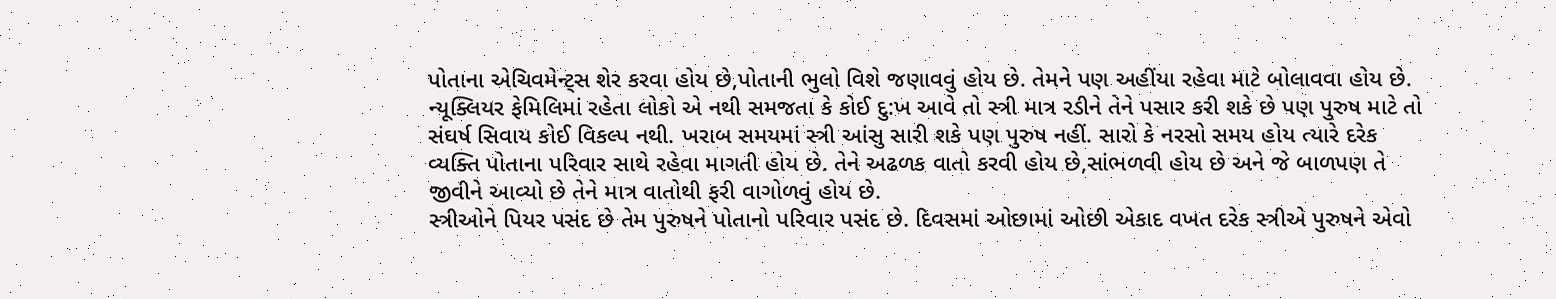પોતાના એચિવમેન્ટ્સ શેર કરવા હોય છે,પોતાની ભુલો વિશે જણાવવું હોય છે. તેમને પણ અહીંયા રહેવા માટે બોલાવવા હોય છે. ન્યૂક્લિયર ફેમિલિમાં રહેતા લોકો એ નથી સમજતા કે કોઈ દુ:ખ આવે તો સ્ત્રી માત્ર રડીને તેને પસાર કરી શકે છે પણ પુરુષ માટે તો સંઘર્ષ સિવાય કોઈ વિકલ્પ નથી. ખરાબ સમયમાં સ્ત્રી આંસુ સારી શકે પણ પુરુષ નહીં. સારો કે નરસો સમય હોય ત્યારે દરેક વ્યક્તિ પોતાના પરિવાર સાથે રહેવા માગતી હોય છે. તેને અઢળક વાતો કરવી હોય છે,સાંભળવી હોય છે અને જે બાળપણ તે જીવીને આવ્યો છે તેને માત્ર વાતોથી ફરી વાગોળવું હોય છે.
સ્ત્રીઓને પિયર પસંદ છે તેમ પુરુષને પોતાનો પરિવાર પસંદ છે. દિવસમાં ઓછામાં ઓછી એકાદ વખત દરેક સ્ત્રીએ પુરુષને એવો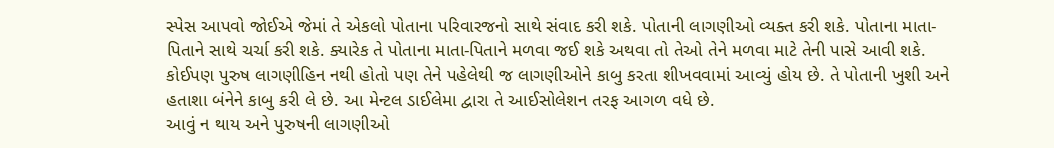સ્પેસ આપવો જોઈએ જેમાં તે એકલો પોતાના પરિવારજનો સાથે સંવાદ કરી શકે. પોતાની લાગણીઓ વ્યક્ત કરી શકે. પોતાના માતા-પિતાને સાથે ચર્ચા કરી શકે. ક્યારેક તે પોતાના માતા-પિતાને મળવા જઈ શકે અથવા તો તેઓ તેને મળવા માટે તેની પાસે આવી શકે. કોઈપણ પુરુષ લાગણીહિન નથી હોતો પણ તેને પહેલેથી જ લાગણીઓને કાબુ કરતા શીખવવામાં આવ્યું હોય છે. તે પોતાની ખુશી અને હતાશા બંનેને કાબુ કરી લે છે. આ મેન્ટલ ડાઈલેમા દ્વારા તે આઈસોલેશન તરફ આગળ વધે છે.
આવું ન થાય અને પુરુષની લાગણીઓ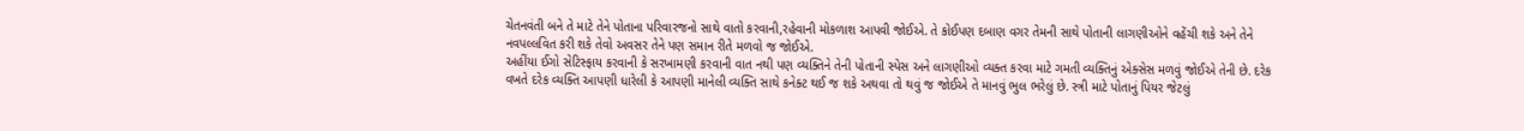ચેતનવંતી બને તે માટે તેને પોતાના પરિવારજનો સાથે વાતો કરવાની,રહેવાની મોકળાશ આપવી જોઈએ. તે કોઈપણ દબાણ વગર તેમની સાથે પોતાની લાગણીઓને વહેંચી શકે અને તેને નવપલ્લવિત કરી શકે તેવો અવસર તેને પણ સમાન રીતે મળવો જ જોઈએ.
અહીંયા ઈગો સેટિસ્ફાય કરવાની કે સરખામણી કરવાની વાત નથી પણ વ્યક્તિને તેની પોતાની સ્પેસ અને લાગણીઓ વ્યક્ત કરવા માટે ગમતી વ્યક્તિનું એક્સેસ મળવું જોઈએ તેની છે. દરેક વખતે દરેક વ્યક્તિ આપણી ધારેલી કે આપણી માનેલી વ્યક્તિ સાથે કનેક્ટ થઈ જ શકે અથવા તો થવું જ જોઈએ તે માનવું ભુલ ભરેલું છે. સ્ત્રી માટે પોતાનું પિયર જેટલું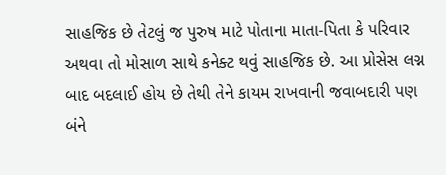સાહજિક છે તેટલું જ પુરુષ માટે પોતાના માતા-પિતા કે પરિવાર અથવા તો મોસાળ સાથે કનેક્ટ થવું સાહજિક છે. આ પ્રોસેસ લગ્ન બાદ બદલાઈ હોય છે તેથી તેને કાયમ રાખવાની જવાબદારી પણ બંને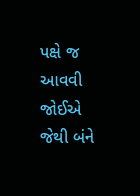પક્ષે જ આવવી જોઈએ જેથી બંને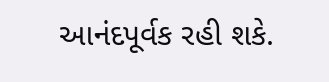આનંદપૂર્વક રહી શકે.